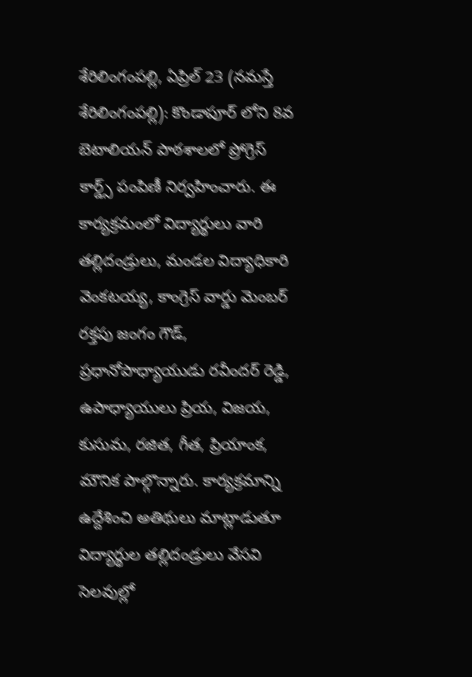శేరిలింగంపల్లి, ఏప్రిల్ 23 (నమస్తే శేరిలింగంపల్లి): కొండాపూర్ లోని 8వ బెటాలియన్ పాఠశాలలో ప్రోగ్రెస్ కార్డ్స్ పంపిణీ నిర్వహించారు. ఈ కార్యక్రమంలో విద్యార్థులు వారి తల్లిదండ్రులు, మండల విద్యాధికారి వెంకటయ్య, కాంగ్రెస్ వార్డు మెంబర్ రక్తపు జంగం గౌడ్, ప్రధానోపాధ్యాయుడు రవీందర్ రెడ్డి, ఉపాధ్యాయులు ప్రియ, విజయ, కుసుమ, రజిత, గీత, ప్రియాంక, మౌనిక పాల్గొన్నారు. కార్యక్రమాన్ని ఉద్దేశించి అతిథులు మాట్లాడుతూ విద్యార్థుల తల్లిదండ్రులు వేసవి సెలవుల్లో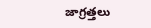జాగ్రత్తలు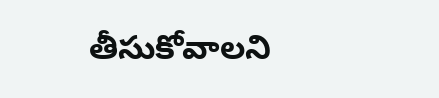తీసుకోవాలని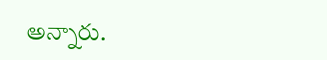అన్నారు.